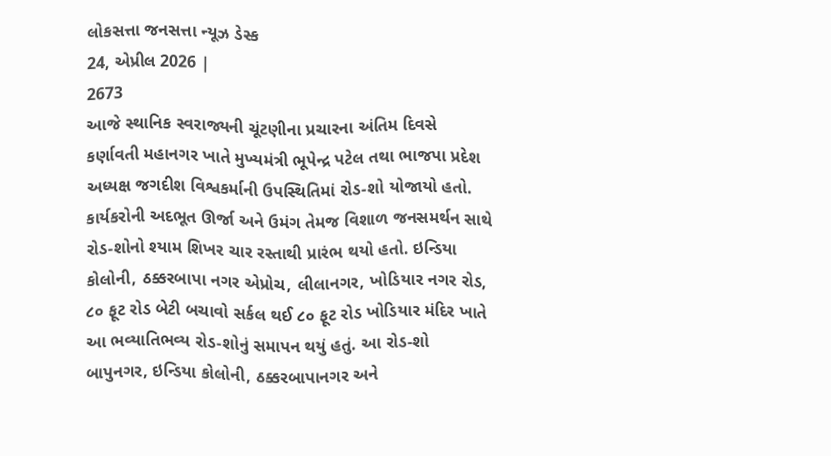લોકસત્તા જનસત્તા ન્યૂઝ ડેસ્ક
24, એપ્રીલ 2026 |
2673
આજે સ્થાનિક સ્વરાજ્યની ચૂંટણીના પ્રચારના અંતિમ દિવસે કર્ણાવતી મહાનગર ખાતે મુખ્યમંત્રી ભૂપેન્દ્ર પટેલ તથા ભાજપા પ્રદેશ અધ્યક્ષ જગદીશ વિશ્વકર્માની ઉપસ્થિતિમાં રોડ-શો યોજાયો હતો. કાર્યકરોની અદભૂત ઊર્જા અને ઉમંગ તેમજ વિશાળ જનસમર્થન સાથે રોડ-શોનો શ્યામ શિખર ચાર રસ્તાથી પ્રારંભ થયો હતો. ઇન્ડિયા કોલોની, ઠક્કરબાપા નગર એપ્રોચ, લીલાનગર, ખોડિયાર નગર રોડ, ૮૦ ફૂટ રોડ બેટી બચાવો સર્કલ થઈ ૮૦ ફૂટ રોડ ખોડિયાર મંદિર ખાતે આ ભવ્યાતિભવ્ય રોડ-શોનું સમાપન થયું હતું. આ રોડ-શો બાપુનગર, ઇન્ડિયા કોલોની, ઠક્કરબાપાનગર અને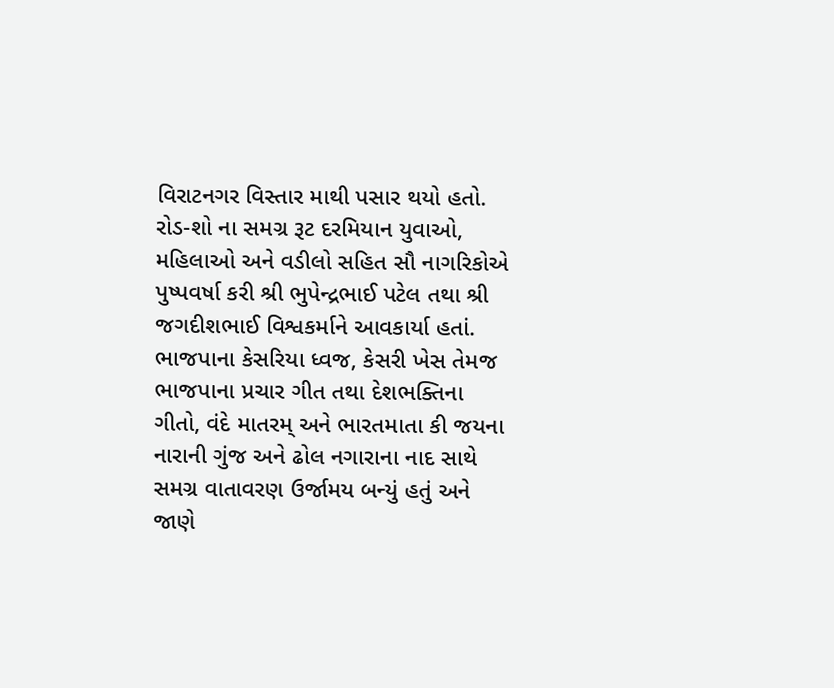વિરાટનગર વિસ્તાર માથી પસાર થયો હતો. રોડ-શો ના સમગ્ર રૂટ દરમિયાન યુવાઓ, મહિલાઓ અને વડીલો સહિત સૌ નાગરિકોએ પુષ્પવર્ષા કરી શ્રી ભુપેન્દ્રભાઈ પટેલ તથા શ્રી જગદીશભાઈ વિશ્વકર્માને આવકાર્યા હતાં. ભાજપાના કેસરિયા ધ્વજ, કેસરી ખેસ તેમજ ભાજપાના પ્રચાર ગીત તથા દેશભક્તિના ગીતો, વંદે માતરમ્ અને ભારતમાતા કી જયના નારાની ગુંજ અને ઢોલ નગારાના નાદ સાથે સમગ્ર વાતાવરણ ઉર્જામય બન્યું હતું અને જાણે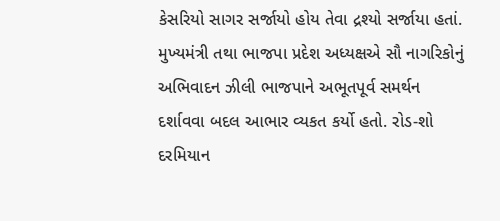કેસરિયો સાગર સર્જાયો હોય તેવા દ્રશ્યો સર્જાયા હતાં. મુખ્યમંત્રી તથા ભાજપા પ્રદેશ અધ્યક્ષએ સૌ નાગરિકોનું અભિવાદન ઝીલી ભાજપાને અભૂતપૂર્વ સમર્થન દર્શાવવા બદલ આભાર વ્યકત કર્યો હતો. રોડ-શો દરમિયાન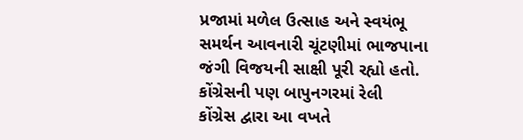પ્રજામાં મળેલ ઉત્સાહ અને સ્વયંભૂ સમર્થન આવનારી ચૂંટણીમાં ભાજપાના જંગી વિજયની સાક્ષી પૂરી રહ્યો હતો.
કોંગ્રેસની પણ બાપુનગરમાં રેલી
કોંગ્રેસ દ્વારા આ વખતે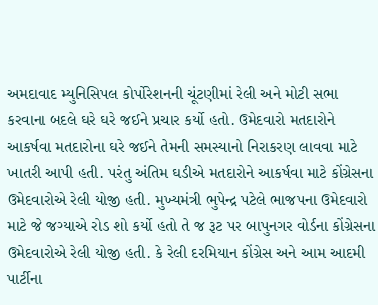અમદાવાદ મ્યુનિસિપલ કોર્પોરેશનની ચૂંટણીમાં રેલી અને મોટી સભા કરવાના બદલે ઘરે ઘરે જઈને પ્રચાર કર્યો હતો. ઉમેદવારો મતદારોને આકર્ષવા મતદારોના ઘરે જઈને તેમની સમસ્યાનો નિરાકરણ લાવવા માટે ખાતરી આપી હતી. પરંતુ અંતિમ ઘડીએ મતદારોને આકર્ષવા માટે કોંગ્રેસના ઉમેદવારોએ રેલી યોજી હતી. મુખ્યમંત્રી ભુપેન્દ્ર પટેલે ભાજપના ઉમેદવારો માટે જે જગ્યાએ રોડ શો કર્યો હતો તે જ રૂટ પર બાપુનગર વોર્ડના કોંગ્રેસના ઉમેદવારોએ રેલી યોજી હતી. કે રેલી દરમિયાન કોંગ્રેસ અને આમ આદમી પાર્ટીના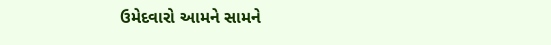ઉમેદવારો આમને સામને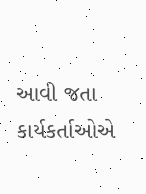આવી જતા કાર્યકર્તાઓએ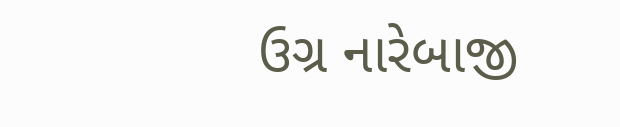ઉગ્ર નારેબાજી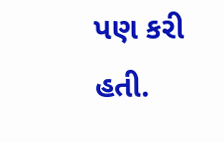પણ કરી હતી.